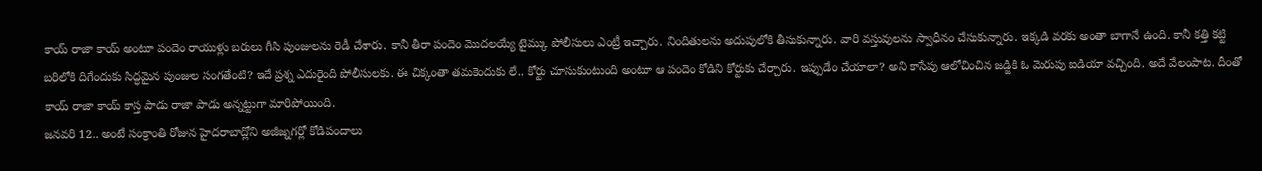కాయ్ రాజా కాయ్ అంటూ పందెం రాయుళ్లు బరులు గీసి పుంజులను రెడీ చేశారు. కానీ తీరా పందెం మొదలయ్యే టైమ్కు పోలీసులు ఎంట్రీ ఇచ్చారు. నిందితులను అదుపులోకి తీసుకున్నారు. వారి వస్తువులను స్వాధీనం చేసుకున్నారు. ఇక్కడి వరకు అంతా బాగానే ఉంది. కానీ కత్తి కట్టి బరిలోకి దిగేందుకు సిద్ధమైన పుంజుల సంగతేంటి? ఇదే ప్రశ్న ఎదురైంది పోలీసులకు. ఈ చిక్కంతా తమకెందుకు లే.. కోర్టు చూసుకుంటుంది అంటూ ఆ పందెం కోడిని కోర్టుకు చేర్చారు. ఇప్పుడేం చేయాలా? అని కాసేపు ఆలోచించిన జడ్జికి ఓ మెరుపు ఐడియా వచ్చింది. అదే వేలంపాట. దీంతో కాయ్ రాజా కాయ్ కాస్త పాడు రాజా పాడు అన్నట్టుగా మారిపోయింది.
జనవరి 12.. అంటే సంక్రాంతి రోజున హైదరాబాద్లోని అజీజ్నగర్లో కోడిపందాలు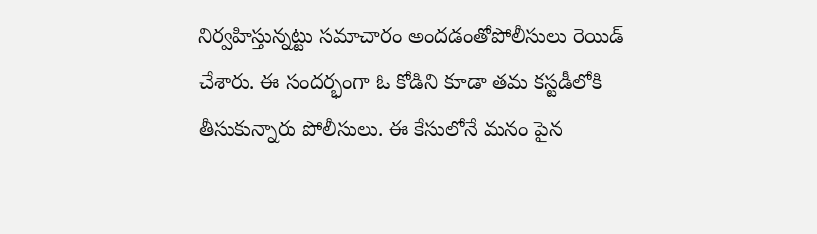నిర్వహిస్తున్నట్టు సమాచారం అందడంతోపోలీసులు రెయిడ్ చేశారు. ఈ సందర్భంగా ఓ కోడిని కూడా తమ కస్టడీలోకి తీసుకున్నారు పోలీసులు. ఈ కేసులోనే మనం పైన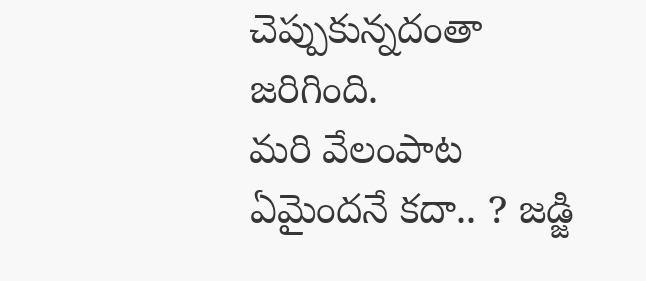చెప్పుకున్నదంతా జరిగింది.
మరి వేలంపాట ఏమైందనే కదా.. ? జడ్జి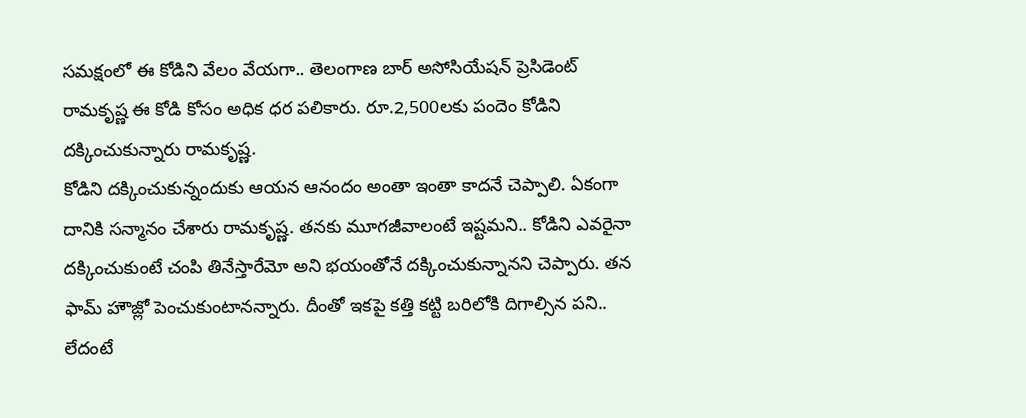సమక్షంలో ఈ కోడిని వేలం వేయగా.. తెలంగాణ బార్ అసోసియేషన్ ప్రెసిడెంట్ రామకృష్ణ ఈ కోడి కోసం అధిక ధర పలికారు. రూ.2,500లకు పందెం కోడిని దక్కించుకున్నారు రామకృష్ణ.
కోడిని దక్కించుకున్నందుకు ఆయన ఆనందం అంతా ఇంతా కాదనే చెప్పాలి. ఏకంగా దానికి సన్మానం చేశారు రామకృష్ణ. తనకు మూగజీవాలంటే ఇష్టమని.. కోడిని ఎవరైనా దక్కించుకుంటే చంపి తినేస్తారేమో అని భయంతోనే దక్కించుకున్నానని చెప్పారు. తన ఫామ్ హౌజ్లో పెంచుకుంటానన్నారు. దీంతో ఇకపై కత్తి కట్టి బరిలోకి దిగాల్సిన పని.. లేదంటే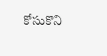కోసుకొని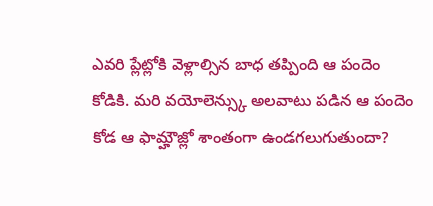ఎవరి ప్లేట్లోకి వెళ్లాల్సిన బాధ తప్పింది ఆ పందెం కోడికి. మరి వయోలెన్స్కు అలవాటు పడిన ఆ పందెం కోడ ఆ ఫామ్హౌజ్లో శాంతంగా ఉండగలుగుతుందా?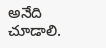అనేది చూడాలి.